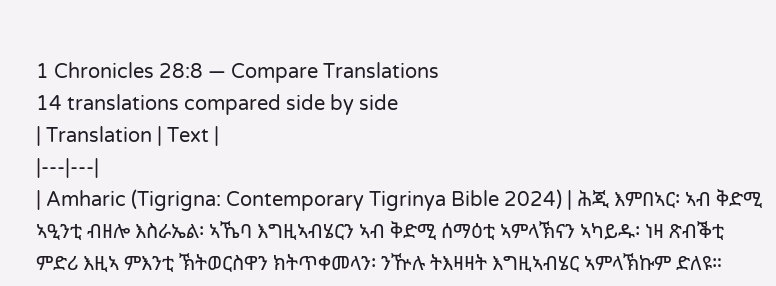1 Chronicles 28:8 — Compare Translations
14 translations compared side by side
| Translation | Text |
|---|---|
| Amharic (Tigrigna: Contemporary Tigrinya Bible 2024) | ሕጂ እምበኣር፡ ኣብ ቅድሚ ኣዒንቲ ብዘሎ እስራኤል፡ ኣኼባ እግዚኣብሄርን ኣብ ቅድሚ ሰማዕቲ ኣምላኽናን ኣካይዱ፡ ነዛ ጽብቕቲ ምድሪ እዚኣ ምእንቲ ኽትወርስዋን ክትጥቀመላን፡ ንዅሉ ትእዛዛት እግዚኣብሄር ኣምላኽኩም ድለዩ።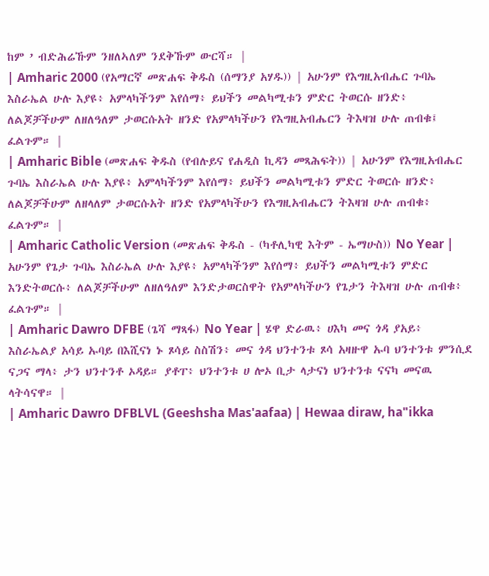ከም ’ ብድሕሬኹም ንዘለኣለም ንደቅኹም ውርሻ። |
| Amharic 2000 (የአማርኛ መጽሐፍ ቅዱስ (ሰማንያ አሃዱ)) | አሁንም የእግዚአብሔር ጉባኤ እስራኤል ሁሉ እያዩ፥ አምላካችንም እየሰማ፥ ይህችን መልካሚቱን ምድር ትወርሱ ዘንድ፥ ለልጆቻችሁም ለዘለዓለም ታወርሱአት ዘንድ የአምላካችሁን የእግዚአብሔርን ትእዛዝ ሁሉ ጠብቁ፤ ፈልጉም። |
| Amharic Bible (መጽሐፍ ቅዱስ (የብሉይና የሐዲስ ኪዳን መጻሕፍት)) | አሁንም የእግዚአብሔር ጉባኤ እስራኤል ሁሉ እያዩ፥ አምላካችንም እየሰማ፥ ይህችን መልካሚቱን ምድር ትወርሱ ዘንድ፥ ለልጆቻችሁም ለዘላለም ታወርሱአት ዘንድ የአምላካችሁን የእግዚአብሔርን ትእዛዝ ሁሉ ጠብቁ፥ ፈልጉም። |
| Amharic Catholic Version (መጽሐፍ ቅዱስ - (ካቶሊካዊ እትም - ኤማሁስ)) No Year | አሁንም የጌታ ጉባኤ እስራኤል ሁሉ እያዩ፥ አምላካችንም እየሰማ፥ ይህችን መልካሚቱን ምድር እንድትወርሱ፥ ለልጆቻችሁም ለዘለዓለም እንድታወርስዋት የአምላካችሁን የጌታን ትእዛዝ ሁሉ ጠብቁ፥ ፈልጉም። |
| Amharic Dawro DFBE (ጌሻ ማጻፋ) No Year | ሄዋ ድራዉ፥ ሀእካ መና ጎዳ ያአይ፥ እስራኤልያ አሳይ ኡባይ በእሺናነ ኑ ጾሳይ ስስሽን፥ መና ጎዳ ህንተንቱ ጾሳ አዛዙዋ ኡባ ህንተንቱ ምንሲደ ናጋና ማላ፥ ታን ህንተንቶ ኦዳይ። ያቶፐ፥ ህንተንቱ ሀ ሎኦ ቢታ ላታናነ ህንተንቱ ናናካ መናዉ ላትሳናዋ። |
| Amharic Dawro DFBLVL (Geeshsha Mas'aafaa) | Hewaa diraw, ha"ikka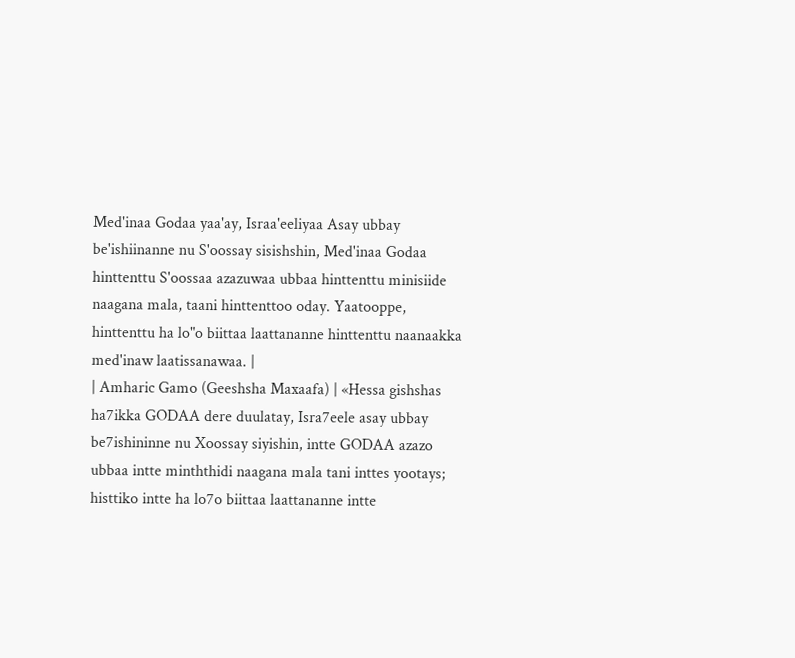Med'inaa Godaa yaa'ay, Israa'eeliyaa Asay ubbay be'ishiinanne nu S'oossay sisishshin, Med'inaa Godaa hinttenttu S'oossaa azazuwaa ubbaa hinttenttu minisiide naagana mala, taani hinttenttoo oday. Yaatooppe, hinttenttu ha lo"o biittaa laattananne hinttenttu naanaakka med'inaw laatissanawaa. |
| Amharic Gamo (Geeshsha Maxaafa) | «Hessa gishshas ha7ikka GODAA dere duulatay, Isra7eele asay ubbay be7ishininne nu Xoossay siyishin, intte GODAA azazo ubbaa intte minththidi naagana mala tani inttes yootays; histtiko intte ha lo7o biittaa laattananne intte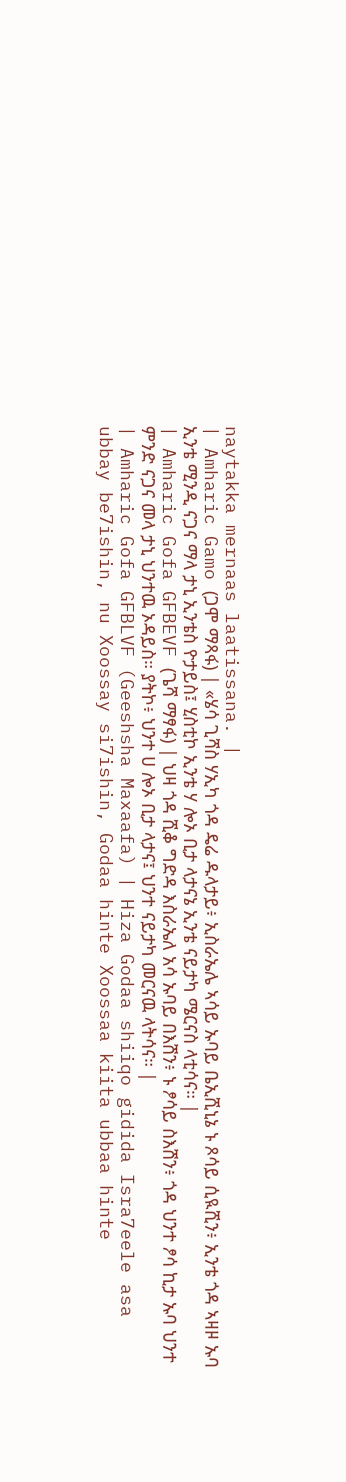naytakka mernaas laatissana. |
| Amharic Gamo (ጋሞ ማጻፋ) | «ሄሳ ጊሻስ ሃኢካ ጎዳ ዴሬ ዱላታይ፥ ኢስራኤሌ ኣሳይ ኡባይ ቤኢሺኒኔ ኑ ጾሳይ ሲዪሺን፥ ኢንቴ ጎዳ ኣዛዞ ኡባ ኢንቴ ሚንዲ ናጋና ማላ ታኒ ኢንቴስ ዮታይስ፤ ሂስቲኮ ኢንቴ ሃ ሎኦ ቢታ ላታናኔ ኢንቴ ናይታካ ሜርናስ ላቲሳና። |
| Amharic Gofa GFBEVF (ጌሻ ማፃፋ) | ህዛ ጎዳ ሺቆ ግድዳ እስራኤለ አሳ ኡባይ በእሽን፥ ኑ ፆሳይ ስእሽን፥ ጎዳ ህንተ ፆሳ ኪታ ኡባ ህንተ ምንድ ናጋና መላ ታኒ ህንተዉ ኦዳይስ። ያትኮ፥ ህንተ ሀ ሎኦ ቢታ ላታና፤ ህንተ ናይታካ መርናዉ ላትሳና። |
| Amharic Gofa GFBLVF (Geeshsha Maxaafa) | Hiza Godaa shiiqo gidida Isra7eele asa ubbay be7ishin, nu Xoossay si7ishin, Godaa hinte Xoossaa kiita ubbaa hinte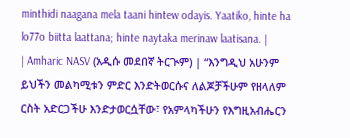minthidi naagana mela taani hintew odayis. Yaatiko, hinte ha lo77o biitta laattana; hinte naytaka merinaw laatisana. |
| Amharic NASV (አዲሱ መደበኛ ትርጒም) | “እንግዲህ አሁንም ይህችን መልካሚቱን ምድር እንድትወርሱና ለልጆቻችሁም የዘላለም ርስት አድርጋችሁ እንድታወርሷቸው፣ የአምላካችሁን የእግዚአብሔርን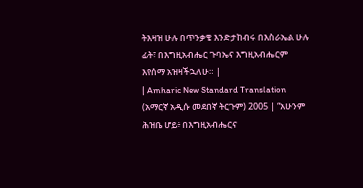ትእዛዝ ሁሉ በጥንቃቄ እንድታከብሩ በእስራኤል ሁሉ ፊት፣ በእግዚአብሔር ጉባኤና እግዚአብሔርም እየሰማ አዝዛችኋለሁ። |
| Amharic New Standard Translation (አማርኛ አዲሱ መደበኛ ትርጉም) 2005 | “አሁንም ሕዝቤ ሆይ፥ በእግዚአብሔርና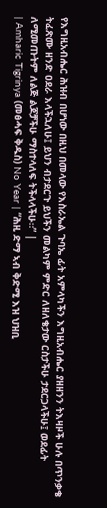የእግዚአብሔር ሕዝብ በሆነው በዚህ በመላው የእስራኤል ጉባኤ ፊት አምላካችን እግዚአብሔር ያዘዘንን ትእዛዞች ሁሉ በጥንቃቄ ትፈጽሙ ዘንድ ዐደራ እላችኋለሁ፤ ይህን ብታደርጉ ይህችን መልካም ምድር ለዘለቄታው ርስታችሁ ታደርጋላችሁ፤ ወደፊት ለሚመጡትም ለልጅ ልጆቻችሁ ማስተላለፍ ትችላላችሁ።” |
| Amharic Tigrinya (መፅሓፍ ቅዱስ) No Year | “ሕዚ ድማ ኣብ ቅድሚ እዝ ህዝቢ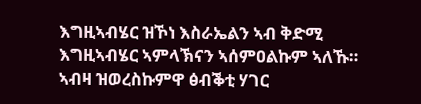እግዚኣብሄር ዝኾነ እስራኤልን ኣብ ቅድሚ እግዚኣብሄር ኣምላኽናን ኣሰምዐልኩም ኣለኹ። ኣብዛ ዝወረስኩምዋ ፅብቕቲ ሃገር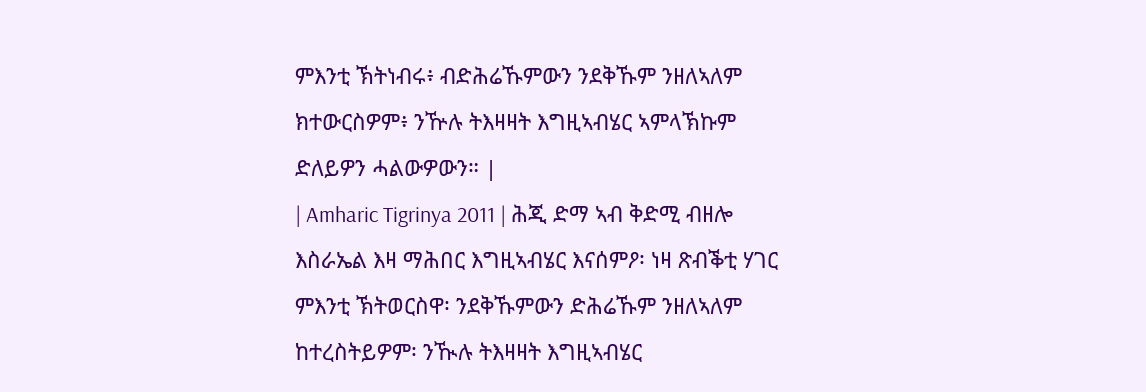ምእንቲ ኽትነብሩ፥ ብድሕሬኹምውን ንደቅኹም ንዘለኣለም ክተውርስዎም፥ ንዅሉ ትእዛዛት እግዚኣብሄር ኣምላኽኩም ድለይዎን ሓልውዎውን። |
| Amharic Tigrinya 2011 | ሕጂ ድማ ኣብ ቅድሚ ብዘሎ እስራኤል እዛ ማሕበር እግዚኣብሄር እናሰምዖ፡ ነዛ ጽብቕቲ ሃገር ምእንቲ ኽትወርስዋ፡ ንደቅኹምውን ድሕሬኹም ንዘለኣለም ከተረስትይዎም፡ ንዂሉ ትእዛዛት እግዚኣብሄር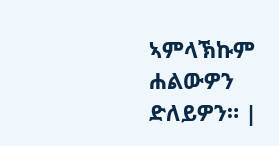ኣምላኽኩም ሐልውዎን ድለይዎን። |